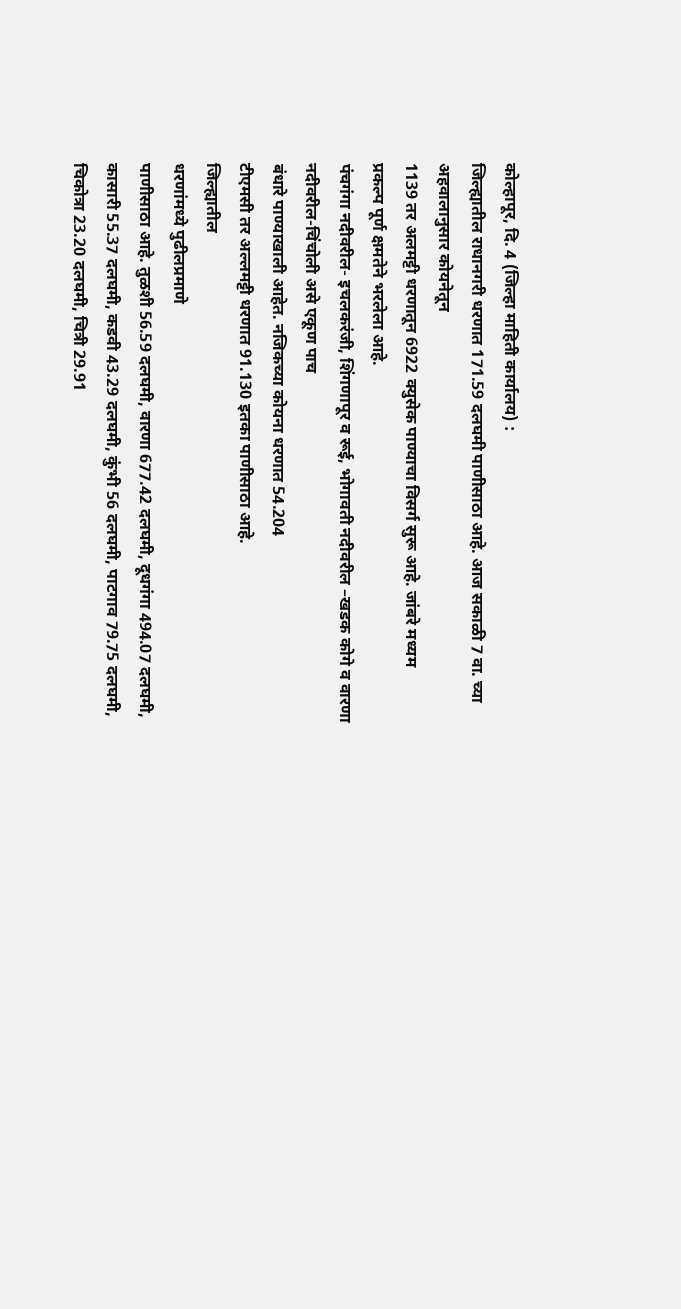कोल्हापूर, दि. 4 (जिल्हा माहिती कार्यालय) :
जिल्ह्यातील राधानगरी धरणात 171.59 दलघमी पाणीसाठा आहे. आज सकाळी 7 वा. च्या अहवालानुसार कोयनेतून
1139 तर अलमट्टी धरणातून 6922 क्युसेक पाण्याचा विसर्ग सुरू आहे. जांबरे मध्यम
प्रकल्प पूर्ण क्षमतेने भरलेला आहे.
पंचगंगा नदीवरील- इचलकरंजी, शिंगणापूर व रूई, भोगावती नदीवरील –खडक कोगे व वारणा नदीवरील-चिंचोली असे एकूण पाच
बंधारे पाण्याखाली आहेत. नजिकच्या कोयना धरणात 54.204
टीएमसी तर अल्लमट्टी धरणात 91.130 इतका पाणीसाठा आहे.
जिल्ह्यातील
धरणांमध्ये पुढीलप्रमाणे
पाणीसाठा आहे. तुळशी 56.59 दलघमी, वारणा 677.42 दलघमी, दूधगंगा 494.07 दलघमी,
कासारी 55.37 दलघमी, कडवी 43.29 दलघमी, कुंभी 56 दलघमी, पाटगाव 79.75 दलघमी,
चिकोत्रा 23.20 दलघमी, चित्री 29.91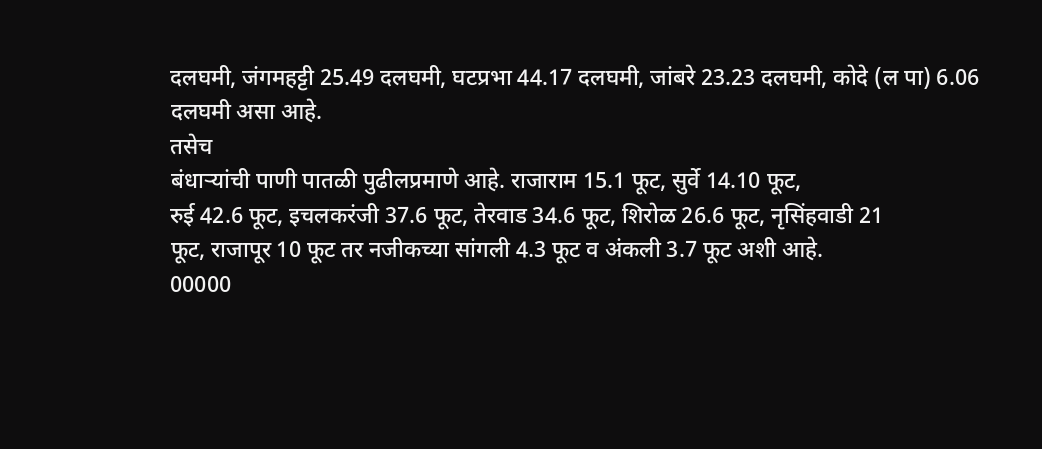दलघमी, जंगमहट्टी 25.49 दलघमी, घटप्रभा 44.17 दलघमी, जांबरे 23.23 दलघमी, कोदे (ल पा) 6.06
दलघमी असा आहे.
तसेच
बंधाऱ्यांची पाणी पातळी पुढीलप्रमाणे आहे. राजाराम 15.1 फूट, सुर्वे 14.10 फूट,
रुई 42.6 फूट, इचलकरंजी 37.6 फूट, तेरवाड 34.6 फूट, शिरोळ 26.6 फूट, नृसिंहवाडी 21
फूट, राजापूर 10 फूट तर नजीकच्या सांगली 4.3 फूट व अंकली 3.7 फूट अशी आहे.
00000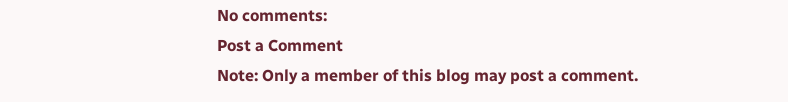No comments:
Post a Comment
Note: Only a member of this blog may post a comment.